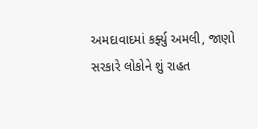અમદાવાદમાં કર્ફ્યુ અમલી, જાણો સરકારે લોકોને શું રાહત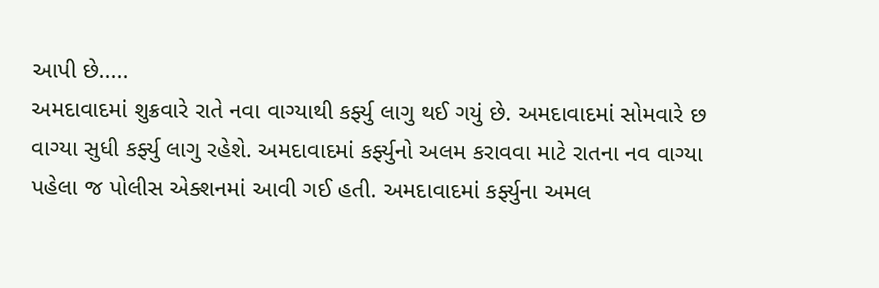આપી છે.....
અમદાવાદમાં શુક્રવારે રાતે નવા વાગ્યાથી કર્ફ્યુ લાગુ થઈ ગયું છે. અમદાવાદમાં સોમવારે છ વાગ્યા સુધી કર્ફ્યુ લાગુ રહેશે. અમદાવાદમાં કર્ફ્યુનો અલમ કરાવવા માટે રાતના નવ વાગ્યા પહેલા જ પોલીસ એક્શનમાં આવી ગઈ હતી. અમદાવાદમાં કર્ફ્યુના અમલ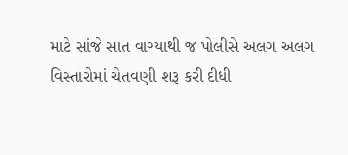માટે સાંજે સાત વાગ્યાથી જ પોલીસે અલગ અલગ વિસ્તારોમાં ચેતવણી શરૂ કરી દીધી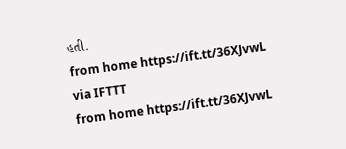હતી.
from home https://ift.tt/36XJvwL
via IFTTT
from home https://ift.tt/36XJvwL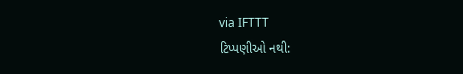via IFTTT
ટિપ્પણીઓ નથી: